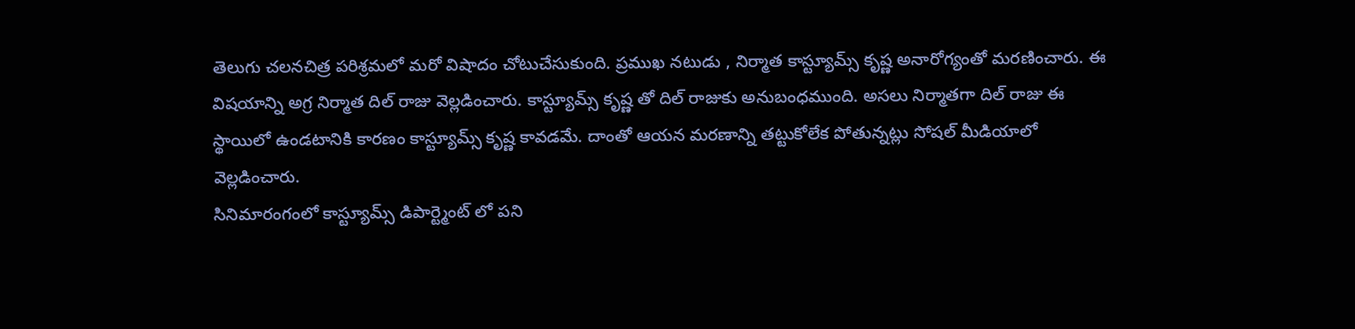తెలుగు చలనచిత్ర పరిశ్రమలో మరో విషాదం చోటుచేసుకుంది. ప్రముఖ నటుడు , నిర్మాత కాస్ట్యూమ్స్ కృష్ణ అనారోగ్యంతో మరణించారు. ఈ విషయాన్ని అగ్ర నిర్మాత దిల్ రాజు వెల్లడించారు. కాస్ట్యూమ్స్ కృష్ణ తో దిల్ రాజుకు అనుబంధముంది. అసలు నిర్మాతగా దిల్ రాజు ఈ స్థాయిలో ఉండటానికి కారణం కాస్ట్యూమ్స్ కృష్ణ కావడమే. దాంతో ఆయన మరణాన్ని తట్టుకోలేక పోతున్నట్లు సోషల్ మీడియాలో వెల్లడించారు.
సినిమారంగంలో కాస్ట్యూమ్స్ డిపార్ట్మెంట్ లో పని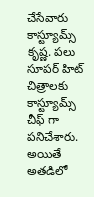చేసేవారు కాస్ట్యూమ్స్ కృష్ణ. పలు సూపర్ హిట్ చిత్రాలకు కాస్ట్యూమ్స్ చీఫ్ గా పనిచేశారు. అయితే అతడిలో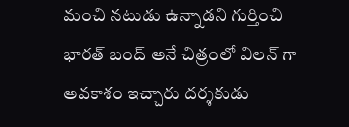మంచి నటుడు ఉన్నాడని గుర్తించి భారత్ బంద్ అనే చిత్రంలో విలన్ గా అవకాశం ఇచ్చారు దర్శకుడు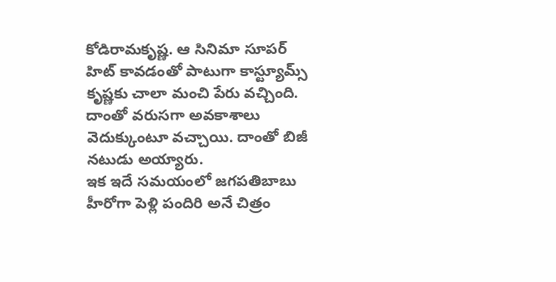కోడిరామకృష్ణ. ఆ సినిమా సూపర్ హిట్ కావడంతో పాటుగా కాస్ట్యూమ్స్ కృష్ణకు చాలా మంచి పేరు వచ్చింది. దాంతో వరుసగా అవకాశాలు వెదుక్కుంటూ వచ్చాయి. దాంతో బిజీ నటుడు అయ్యారు.
ఇక ఇదే సమయంలో జగపతిబాబు హీరోగా పెళ్లి పందిరి అనే చిత్రం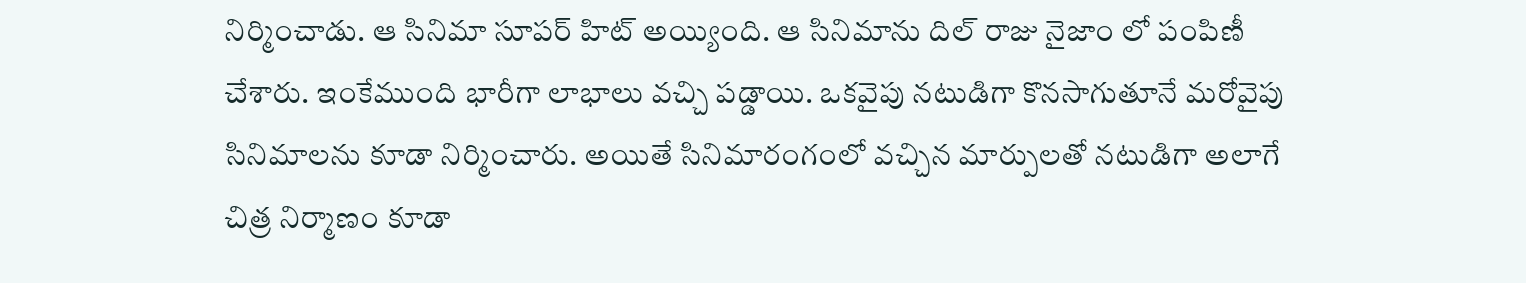నిర్మించాడు. ఆ సినిమా సూపర్ హిట్ అయ్యింది. ఆ సినిమాను దిల్ రాజు నైజాం లో పంపిణీ చేశారు. ఇంకేముంది భారీగా లాభాలు వచ్చి పడ్డాయి. ఒకవైపు నటుడిగా కొనసాగుతూనే మరోవైపు సినిమాలను కూడా నిర్మించారు. అయితే సినిమారంగంలో వచ్చిన మార్పులతో నటుడిగా అలాగే చిత్ర నిర్మాణం కూడా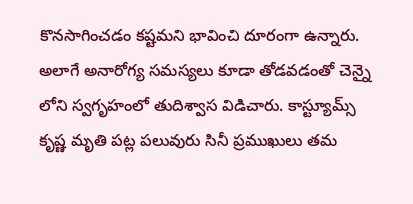కొనసాగించడం కష్టమని భావించి దూరంగా ఉన్నారు. అలాగే అనారోగ్య సమస్యలు కూడా తోడవడంతో చెన్నై లోని స్వగృహంలో తుదిశ్వాస విడిచారు. కాస్ట్యూమ్స్ కృష్ణ మృతి పట్ల పలువురు సినీ ప్రముఖులు తమ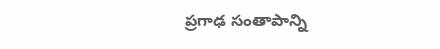ప్రగాఢ సంతాపాన్ని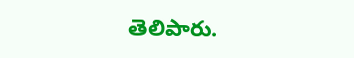తెలిపారు.